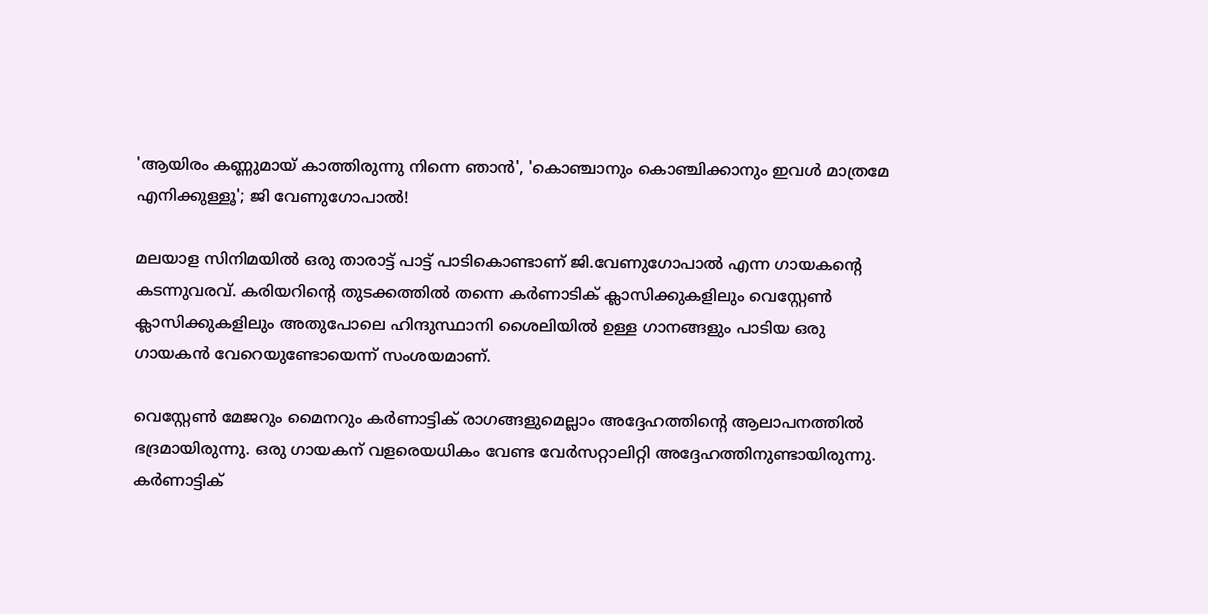'ആയിരം കണ്ണുമായ് കാത്തിരുന്നു നിന്നെ ഞാൻ', 'കൊഞ്ചാനും കൊഞ്ചിക്കാനും ഇവൾ മാത്രമേ എനിക്കുള്ളൂ'; ജി വേണുഗോപാൽ!

മലയാള സിനിമയിൽ ഒരു താരാട്ട് പാട്ട് പാടികൊണ്ടാണ് ജി.വേണുഗോപാൽ എന്ന ഗായകന്റെ കടന്നുവരവ്. കരിയറിന്റെ തുടക്കത്തിൽ തന്നെ കർണാടിക് ക്ലാസിക്കുകളിലും വെസ്റ്റേൺ ക്ലാസിക്കുകളിലും അതുപോലെ ഹിന്ദുസ്ഥാനി ശൈലിയിൽ ഉള്ള ഗാനങ്ങളും പാടിയ ഒരു ഗായകൻ വേറെയുണ്ടോയെന്ന് സംശയമാണ്.

വെസ്റ്റേൺ മേജറും മൈനറും കർണാട്ടിക് രാഗങ്ങളുമെല്ലാം അദ്ദേഹത്തിന്റെ ആലാപനത്തിൽ ഭദ്രമായിരുന്നു. ഒരു ഗായകന് വളരെയധികം വേണ്ട വേർസറ്റാലിറ്റി അദ്ദേഹത്തിനുണ്ടായിരുന്നു. കർണാട്ടിക്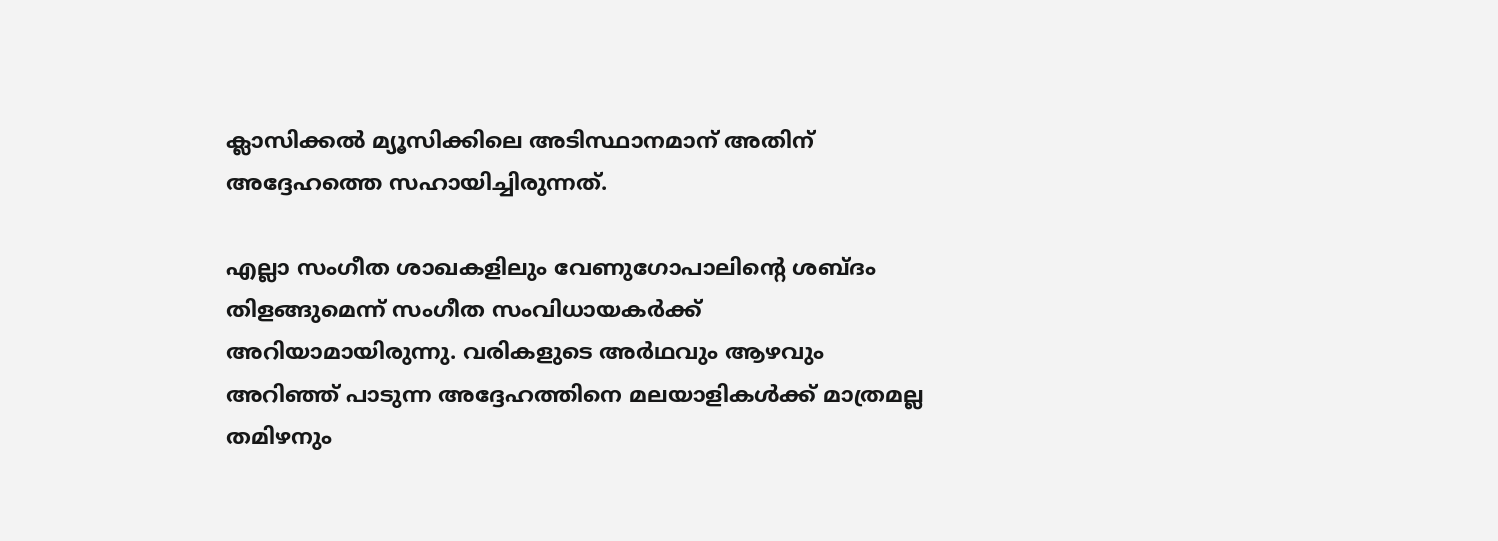ക്ലാസിക്കൽ മ്യൂസിക്കിലെ അടിസ്ഥാനമാന് അതിന് അദ്ദേഹത്തെ സഹായിച്ചിരുന്നത്.

എല്ലാ സംഗീത ശാഖകളിലും വേണുഗോപാലിന്റെ ശബ്‌ദം തിളങ്ങുമെന്ന് സംഗീത സംവിധായകർക്ക് അറിയാമായിരുന്നു. വരികളുടെ അർഥവും ആഴവും അറിഞ്ഞ് പാടുന്ന അദ്ദേഹത്തിനെ മലയാളികൾക്ക് മാത്രമല്ല തമിഴനും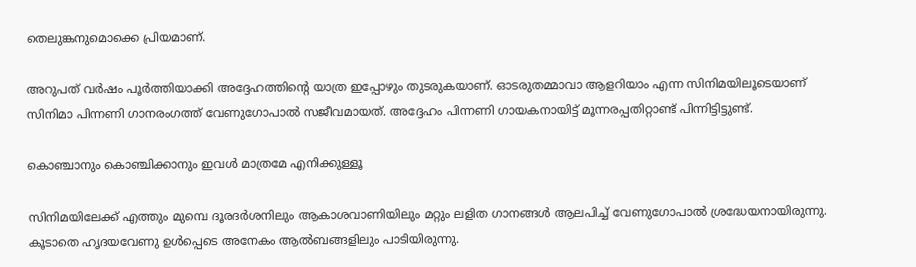തെലുങ്കനുമൊക്കെ പ്രിയമാണ്.

അറുപത് വർഷം പൂർത്തിയാക്കി അദ്ദേഹത്തിന്റെ യാത്ര ഇപ്പോഴും തുടരുകയാണ്. ഓടരുതമ്മാവാ ആളറിയാം എന്ന സിനിമയിലൂടെയാണ് സിനിമാ പിന്നണി ഗാനരംഗത്ത് വേണുഗോപാൽ സജീവമായത്. അദ്ദേഹം പിന്നണി ഗായകനായിട്ട് മൂന്നരപ്പതിറ്റാണ്ട് പിന്നിട്ടിട്ടുണ്ട്.

കൊഞ്ചാനും കൊഞ്ചിക്കാനും ഇവൾ മാത്രമേ എനിക്കുള്ളൂ

സിനിമയിലേക്ക് എത്തും മുമ്പെ ദൂരദര്‍ശനിലും ആകാശവാണിയിലും മറ്റും ലളിത ഗാനങ്ങള്‍ ആലപിച്ച് വേണുഗോപാൽ ശ്രദ്ധേയനായിരുന്നു. കൂടാതെ ഹൃദയവേണു ഉള്‍പ്പെടെ അനേകം ആൽബങ്ങളിലും പാടിയിരുന്നു.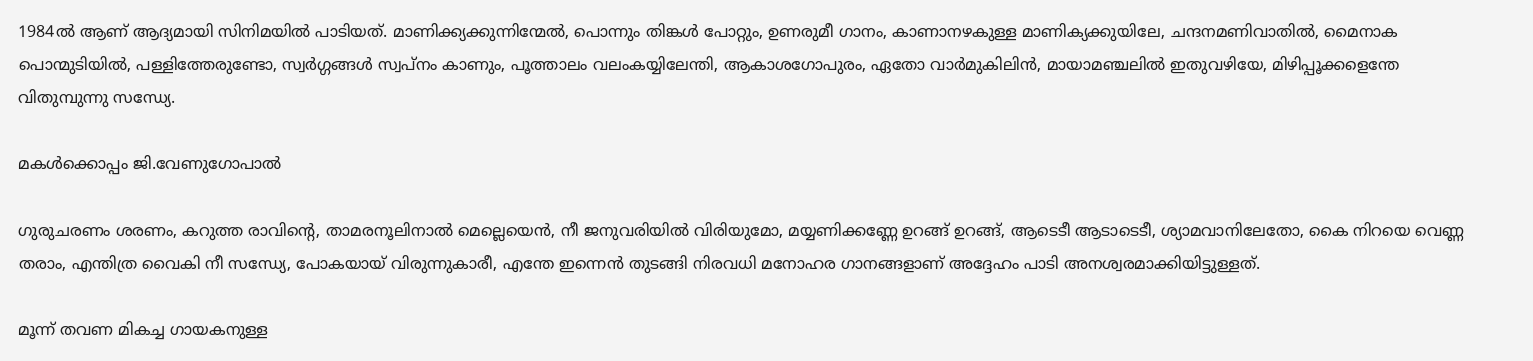1984ൽ ആണ് ആദ്യമായി സിനിമയിൽ പാടിയത്. മാണിക്ക്യക്കുന്നിന്മേല്‍, പൊന്നും തിങ്കൾ പോറ്റും, ഉണരുമീ ഗാനം, കാണാനഴകുള്ള മാണിക്യക്കുയിലേ, ചന്ദനമണിവാതിൽ, മൈനാക പൊന്മുടിയിൽ, പള്ളിത്തേരുണ്ടോ, സ്വർഗ്ഗങ്ങൾ സ്വപ്നം കാണും, പൂത്താലം വലംകയ്യിലേന്തി, ആകാശഗോപുരം, ഏതോ വാർമുകിലിൻ, മായാമഞ്ചലിൽ ഇതുവഴിയേ, മിഴിപ്പൂക്കളെന്തേ വിതുമ്പുന്നു സന്ധ്യേ.

മകൾക്കൊപ്പം ജി.വേണുഗോപാൽ

ഗുരുചരണം ശരണം, കറുത്ത രാവിന്‍റെ, താമരനൂലിനാൽ മെല്ലെയെൻ, നീ ജനുവരിയിൽ വിരിയുമോ, മയ്യണിക്കണ്ണേ ഉറങ്ങ് ഉറങ്ങ്, ആടെടീ ആടാടെടീ, ശ്യാമവാനിലേതോ, കൈ നിറയെ വെണ്ണ തരാം, എന്തിത്ര വൈകി നീ സന്ധ്യേ, പോകയായ് വിരുന്നുകാരീ, എന്തേ ഇന്നെൻ തുടങ്ങി നിരവധി മനോഹര ഗാനങ്ങളാണ് അദ്ദേഹം പാടി അനശ്വരമാക്കിയിട്ടുള്ളത്.

മൂന്ന് തവണ മികച്ച ഗായകനുള്ള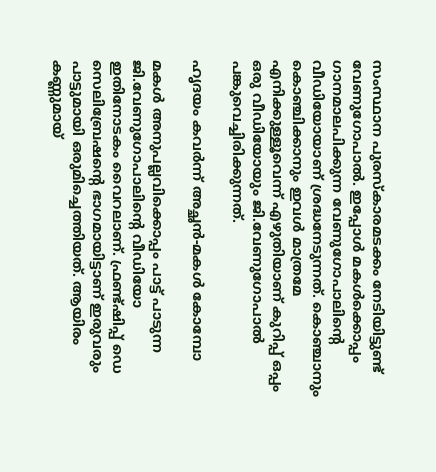സംസ്ഥാന പുരസ്‌കാരമടക്കം നേടിയിട്ടുണ്ട് വേണുഗോപാൽ. ഇപ്പോൾ മകൾക്കൊപ്പം ഗാനമാലപിക്കുന്ന വേണുഗോപാലിന്റെ വീഡിയോയാണ് ശ്രദ്ധനേടുന്നത്. കൊഞ്ചാനും കൊഞ്ചിക്കാനും ഇവൾ മാത്രമേ എനിക്കുള്ളൂവെന്ന് എഴുതിയാണ് കുറിപ്പ് ഒപ്പം ഒരു വീഡിയോയും ജി.വേണുഗോപാൽ പങ്കുവെച്ചിരിക്കുന്നത്.

ഹൃദയം കവർന്ന് അച്ഛൻ-മകൾ കോമ്പോ

മകൾ അനുപല്ലവിക്കൊപ്പം പാട്ട് പാടുന്ന ജി.വേണുഗോപാലിന്റെ വീഡിയോ ഇതിനോടകം വൈറലാണ്. ഫ്രണ്ട്ഷിപ്പ് ഡെ സെലിബ്രേഷന്റെ ഭാഗമായിട്ടാണ് ഇരുവരും പാട്ടുമായി ഒരുമിച്ചെത്തിയത്. ആയിരം കണ്ണുമായ്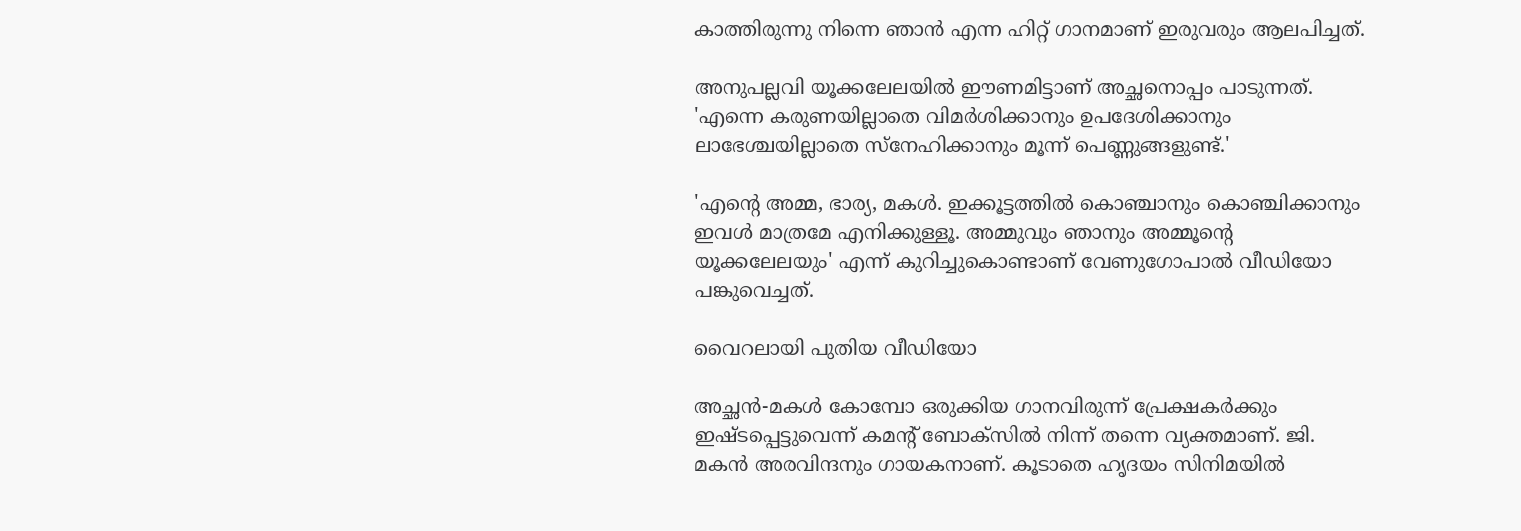കാത്തിരുന്നു നിന്നെ ഞാൻ എന്ന ഹിറ്റ് ഗാനമാണ് ഇരുവരും ആലപിച്ചത്.

അനുപല്ലവി യൂക്കലേലയിൽ ഈണമിട്ടാണ് അച്ഛനൊപ്പം പാടുന്നത്. 'എന്നെ കരുണയില്ലാതെ വിമർശിക്കാനും ഉപദേശിക്കാനും ലാഭേശ്ചയില്ലാതെ സ്നേഹിക്കാനും മൂന്ന് പെണ്ണുങ്ങളുണ്ട്.'

'എന്റെ അമ്മ, ഭാര്യ, മകൾ. ഇക്കൂട്ടത്തിൽ കൊഞ്ചാനും കൊഞ്ചിക്കാനും ഇവൾ മാത്രമേ എനിക്കുള്ളൂ. അമ്മുവും ഞാനും അമ്മൂന്റെ യൂക്കലേലയും' എന്ന് കുറിച്ചുകൊണ്ടാണ് വേണുഗോപാൽ വീഡിയോ പങ്കുവെച്ചത്.

വൈറലായി പുതിയ വീഡിയോ

അച്ഛൻ-മകൾ കോമ്പോ ഒരുക്കിയ ഗാനവിരുന്ന് പ്രേക്ഷകർക്കും ഇഷ്ടപ്പെട്ടുവെന്ന് കമന്റ് ബോക്സിൽ നിന്ന് തന്നെ വ്യക്തമാണ്. ജി. മകൻ അരവിന്ദനും ഗായകനാണ്. കൂടാതെ ഹൃദയം സിനിമയിൽ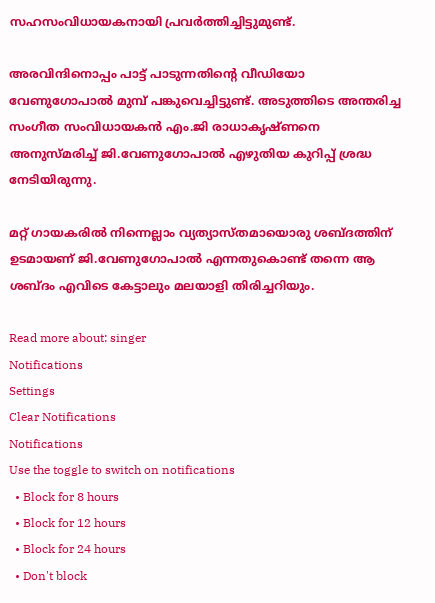സഹസംവിധായകനായി പ്രവർത്തിച്ചിട്ടുമുണ്ട്.

അരവിന്ദിനൊപ്പം പാട്ട് പാടുന്നതിന്റെ വീഡിയോ വേണുഗോപാൽ മുമ്പ് പങ്കുവെച്ചിട്ടുണ്ട്. അടുത്തിടെ അന്തരിച്ച സംഗീത സംവിധായകൻ എം.ജി രാധാകൃഷ്ണനെ അനുസ്മരിച്ച് ജി.വേണുഗോപാൽ എഴുതിയ കുറിപ്പ് ശ്രദ്ധ നേടിയിരുന്നു.

മറ്റ് ഗായകരിൽ നിന്നെല്ലാം വ്യത്യാസ്തമായൊരു ശബ്ദത്തിന് ഉടമായണ് ജി.വേണുഗോപാൽ എന്നതുകൊണ്ട് തന്നെ ആ ശബ്ദം എവിടെ കേട്ടാലും മലയാളി തിരിച്ചറിയും.

Read more about: singer
Notifications
Settings
Clear Notifications
Notifications
Use the toggle to switch on notifications
  • Block for 8 hours
  • Block for 12 hours
  • Block for 24 hours
  • Don't block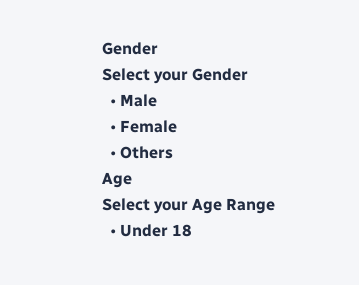Gender
Select your Gender
  • Male
  • Female
  • Others
Age
Select your Age Range
  • Under 18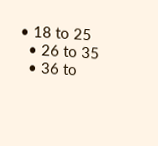• 18 to 25
  • 26 to 35
  • 36 to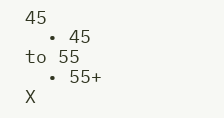45
  • 45 to 55
  • 55+
X